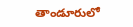తాండూరులో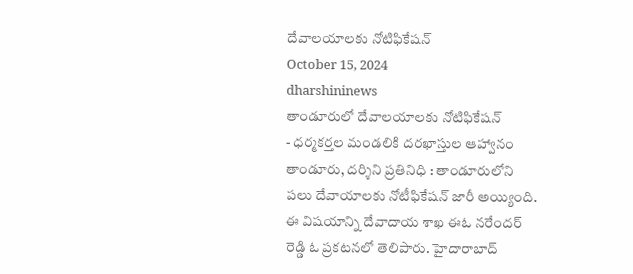దేవాలయాలకు నోటిఫికేషన్
October 15, 2024
dharshininews
తాండూరులో దేవాలయాలకు నోటిఫికేషన్
- ధర్మకర్తల మండలికి దరఖాస్తుల ఆహ్వానం
తాండూరు, దర్శిని ప్రతినిధి : తాండూరులోని పలు దేవాయాలకు నోటీఫికేషన్ జారీ అయ్యింది. ఈ విషయాన్ని దేవాదాయ శాఖ ఈఓ నరేందర్ రెడ్డి ఓ ప్రకటనలో తెలిపారు. హైదారాబాద్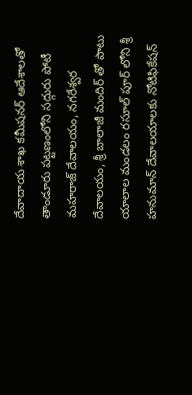దేవాదాయ శాఖ కమీషనర్ ఆదేశాలతో తాండూరు పట్టణంలోని సద్గురు పోటీ మహరాజ్ దేవాలయం, నగరేశ్వర దేవాలయం, శ్రీ బాలాజీ మందిర్ తో పాటు యాలాల మండలం రసూల్ పూర్ లోని శ్రీ హనుమాన్ దేవాలయాలకు నోటిఫికేషన్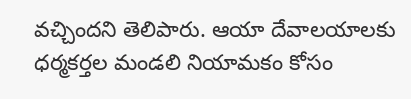వచ్చిందని తెలిపారు. ఆయా దేవాలయాలకు ధర్మకర్తల మండలి నియామకం కోసం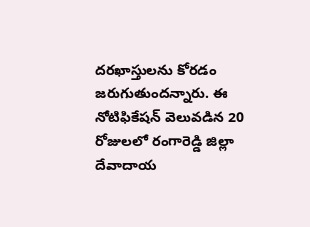దరఖాస్తులను కోరడం జరుగుతుందన్నారు. ఈ నోటిఫికేషన్ వెలువడిన 20 రోజులలో రంగారెడ్డి జిల్లా దేవాదాయ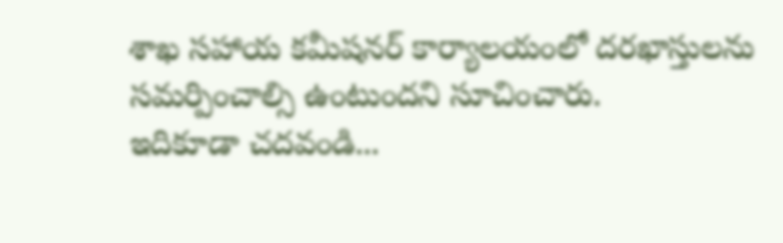శాఖ సహాయ కమీషనర్ కార్యాలయంలో దరఖాస్తులను సమర్పించాల్సి ఉంటుందని సూచించారు.
ఇదికూడా చదవండి...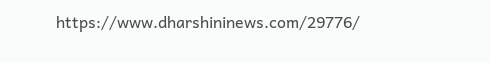https://www.dharshininews.com/29776/